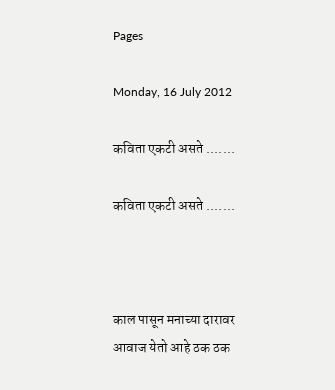Pages

Monday, 16 July 2012

कविता एकटी असते .......

कविता एकटी असते .......



काल पासून मनाच्या दारावर
आवाज येतो आहे ठक ठक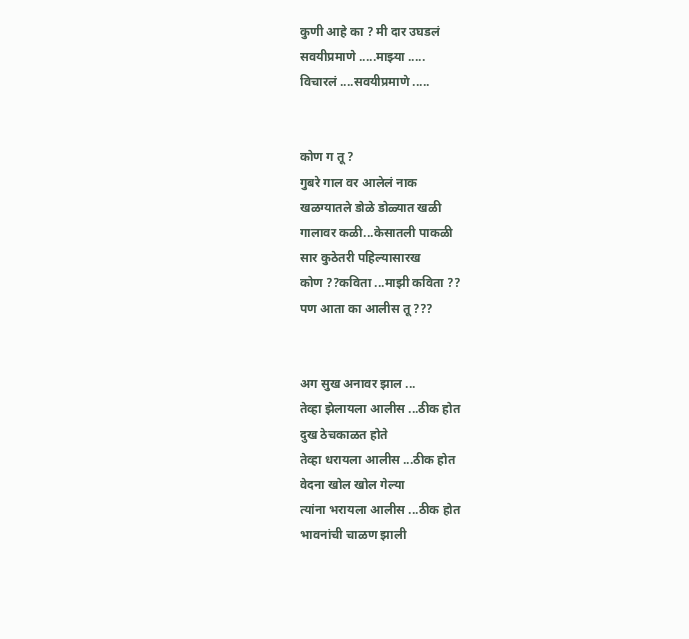कुणी आहे का ? मी दार उघडलं
सवयीप्रमाणे .....माझ्या .....
विचारलं ....सवयीप्रमाणे .....


कोण ग तू ?
गुबरे गाल वर आलेलं नाक
खळग्यातले डोळे डोळ्यात खळी
गालावर कळी...केसातली पाकळी
सार कुठेतरी पहिल्यासारख
कोण ??कविता ...माझी कविता ??
पण आता का आलीस तू ???


अग सुख अनावर झाल ...
तेव्हा झेलायला आलीस ...ठीक होत
दुख ठेचकाळत होते
तेव्हा धरायला आलीस ...ठीक होत
वेदना खोल खोल गेल्या
त्यांना भरायला आलीस ...ठीक होत
भावनांची चाळण झाली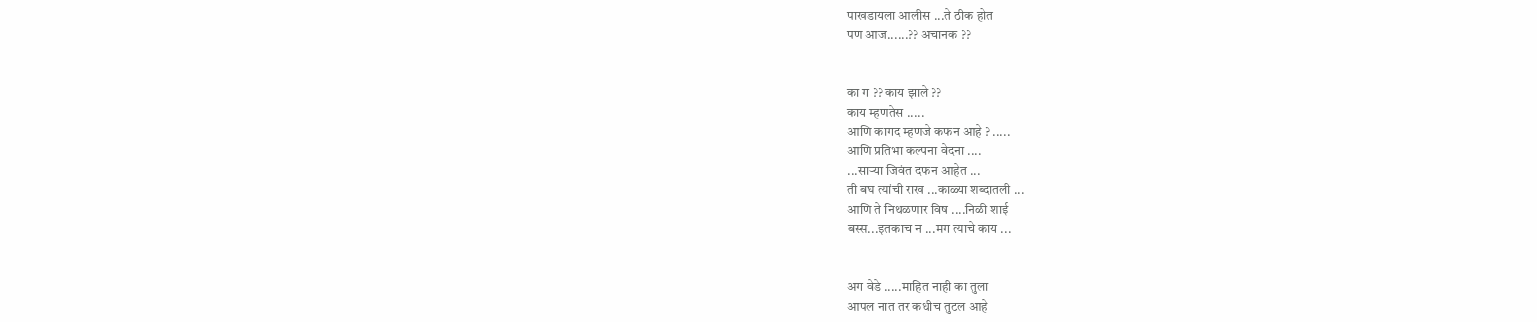पाखडायला आलीस ...ते ठीक होत
पण आज......?? अचानक ??


का ग ?? काय झाले ??
काय म्हणतेस .....
आणि कागद म्हणजे कफन आहे ? .....
आणि प्रतिभा कल्पना वेदना ....
...साऱ्या जिवंत दफन आहेत ...
ती बघ त्यांची राख ...काळ्या शब्दातली ...
आणि ते निथळणार विष ....निळी शाई
बस्स...इतकाच न ...मग त्याचे काय ...


अग वेडे .....माहित नाही का तुला
आपल नात तर कधीच तुटल आहे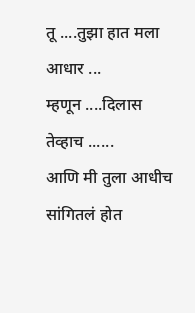तू ....तुझा हात मला आधार ...
म्हणून ....दिलास तेव्हाच ......
आणि मी तुला आधीच सांगितलं होत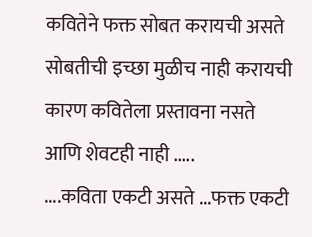कवितेने फक्त सोबत करायची असते
सोबतीची इच्छा मुळीच नाही करायची
कारण कवितेला प्रस्तावना नसते
आणि शेवटही नाही .....
....कविता एकटी असते ...फक्त एकटी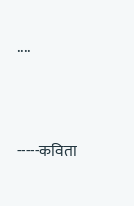....




-----कविता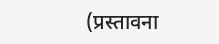(प्रस्तावना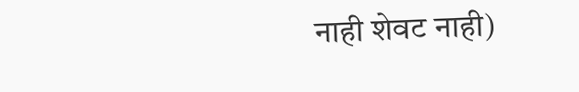नाही शेवट नाही)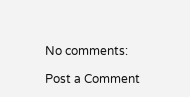No comments:

Post a Comment